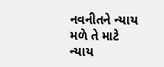નવનીતને ન્યાય મળે તે માટે ન્યાય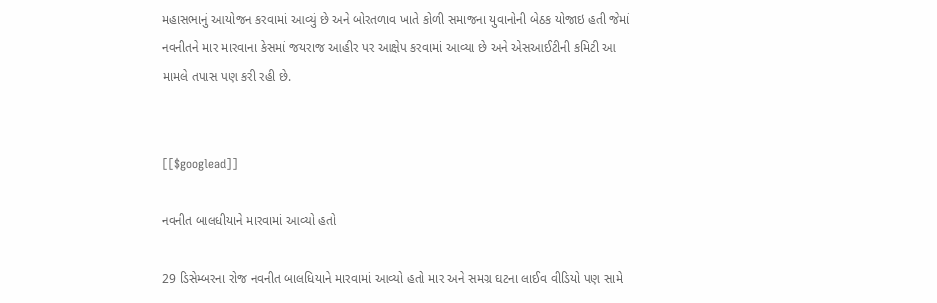મહાસભાનું આયોજન કરવામાં આવ્યું છે અને બોરતળાવ ખાતે કોળી સમાજના યુવાનોની બેઠક યોજાઇ હતી જેમાં નવનીતને માર મારવાના કેસમાં જયરાજ આહીર પર આક્ષેપ કરવામાં આવ્યા છે અને એસઆઈટીની કમિટી આ મામલે તપાસ પણ કરી રહી છે.


[[$googlead]]

નવનીત બાલધીયાને મારવામાં આવ્યો હતો

29 ડિસેમ્બરના રોજ નવનીત બાલધિયાને મારવામાં આવ્યો હતો માર અને સમગ્ર ઘટના લાઈવ વીડિયો પણ સામે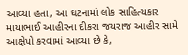આવ્યા હતા, આ ઘટનામાં લોક સાહિત્યકાર માયાભાઈ આહીરના દીકરા જયરાજ આહીર સામે આક્ષેપો કરવામાં આવ્યા છે કે,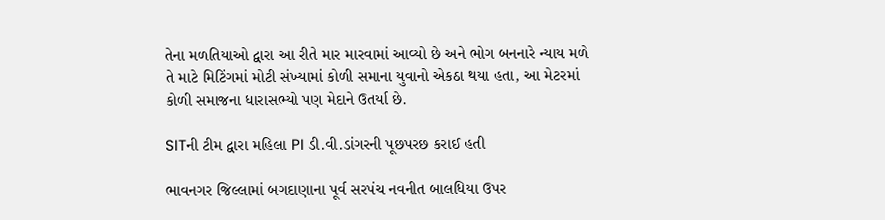તેના મળતિયાઓ દ્વારા આ રીતે માર મારવામાં આવ્યો છે અને ભોગ બનનારે ન્યાય મળે તે માટે મિટિંગમાં મોટી સંખ્યામાં કોળી સમાના યુવાનો એકઠા થયા હતા, આ મેટરમાં કોળી સમાજના ધારાસભ્યો પણ મેદાને ઉતર્યા છે.

SITની ટીમ દ્વારા મહિલા PI ડી.વી.ડાંગરની પૂછપરછ કરાઈ હતી

ભાવનગર જિલ્લામાં બગદાણાના પૂર્વ સરપંચ નવનીત બાલધિયા ઉપર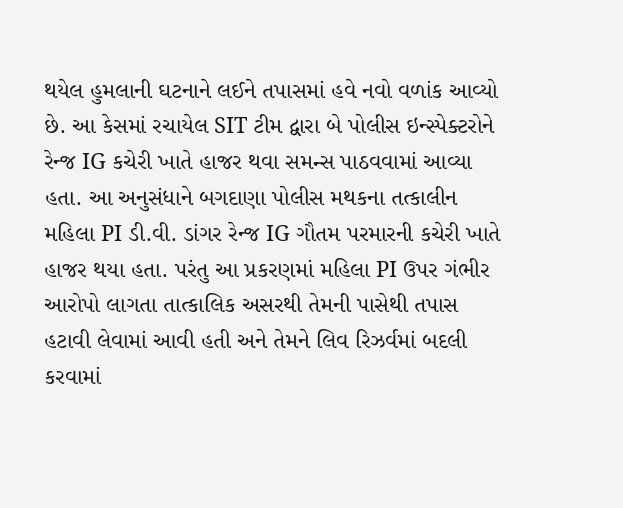થયેલ હુમલાની ઘટનાને લઈને તપાસમાં હવે નવો વળાંક આવ્યો છે. આ કેસમાં રચાયેલ SIT ટીમ દ્વારા બે પોલીસ ઇન્સ્પેક્ટરોને રેન્જ IG કચેરી ખાતે હાજર થવા સમન્સ પાઠવવામાં આવ્યા હતા. આ અનુસંધાને બગદાણા પોલીસ મથકના તત્કાલીન મહિલા PI ડી.વી. ડાંગર રેન્જ IG ગૌતમ પરમારની કચેરી ખાતે હાજર થયા હતા. પરંતુ આ પ્રકરણમાં મહિલા PI ઉપર ગંભીર આરોપો લાગતા તાત્કાલિક અસરથી તેમની પાસેથી તપાસ હટાવી લેવામાં આવી હતી અને તેમને લિવ રિઝર્વમાં બદલી કરવામાં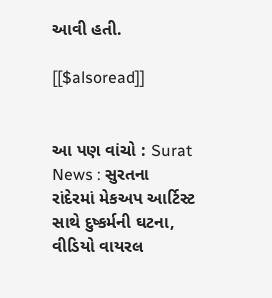આવી હતી.

[[$alsoread]]


આ પણ વાંચો : Surat News : સુરતના રાંદેરમાં મેકઅપ આર્ટિસ્ટ સાથે દુષ્કર્મની ઘટના, વીડિયો વાયરલ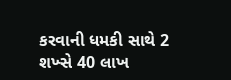કરવાની ધમકી સાથે 2 શખ્સે 40 લાખ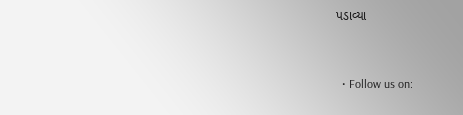પડાવ્યા


  • Follow us on: